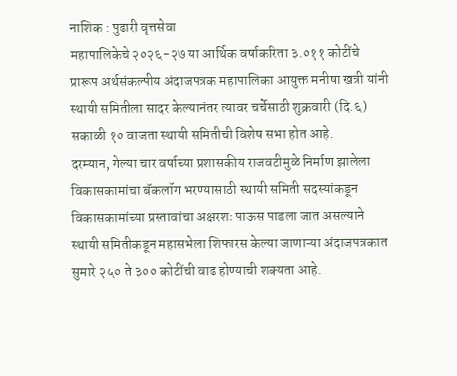नाशिक : पुढारी वृत्तसेवा
महापालिकेचे २०२६-२७ या आर्थिक वर्षाकरिता ३.०११ कोटींचे प्रारूप अर्थसंकल्पीय अंदाजपत्रक महापालिका आयुक्त मनीषा खत्री यांनी स्थायी समितीला सादर केल्यानंतर त्यावर चर्चेसाठी शुक्रवारी (दि.६) सकाळी १० वाजता स्थायी समितीची विशेष सभा होत आहे.
दरम्यान, गेल्या चार वर्षाच्या प्रशासकीय राजवटीमुळे निर्माण झालेला विकासकामांचा बॅकलॉग भरण्यासाठी स्थायी समिती सदस्यांकडून विकासकामांच्या प्रस्तावांचा अक्षरशः पाऊस पाडला जात असल्याने स्थायी समितीकडून महासभेला शिफारस केल्या जाणाऱ्या अंदाजपत्रकात सुमारे २५० ते ३०० कोटींची वाढ होण्याची शक्यता आहे.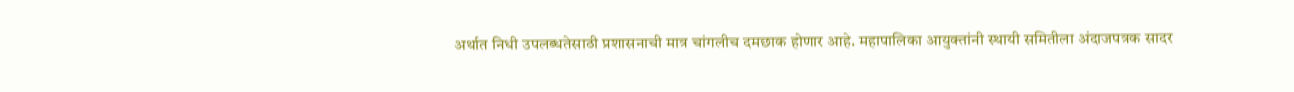अर्थात निधी उपलब्धतेसाठी प्रशासनाची मात्र चांगलीच दमछाक होणार आहे. महापालिका आयुक्तांनी स्थायी समितीला अंदाजपत्रक सादर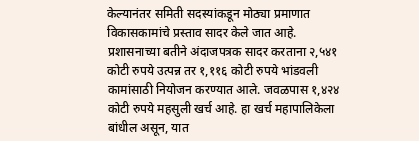केल्यानंतर समिती सदस्यांकडून मोठ्या प्रमाणात विकासकामांचे प्रस्ताव सादर केले जात आहे.
प्रशासनाच्या बतीने अंदाजपत्रक सादर करताना २,५४१ कोटी रुपये उत्पन्न तर १,११६ कोटी रुपये भांडवली कामांसाठी नियोजन करण्यात आले. जवळपास १,४२४ कोटी रुपये महसुली खर्च आहे. हा खर्च महापालिकेला बांधील असून, यात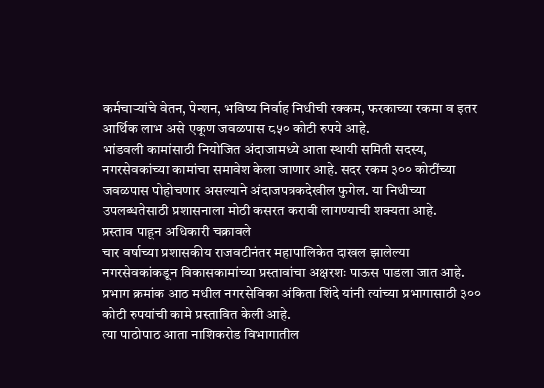कर्मचाऱ्यांचे वेतन, पेन्शन, भविष्य निर्वाह निधीची रक्कम, फरकाच्या रकमा व इतर आर्थिक लाभ असे एकूण जवळपास ८५० कोटी रुपये आहे.
भांडवली कामांसाठी नियोजित अंदाजामध्ये आता स्थायी समिती सदस्य, नगरसेवकांच्या कामांचा समावेश केला जाणार आहे. सदर रकम ३०० कोटींच्या जवळपास पोहोचणार असल्याने अंदाजपत्रकदेखील फुगेल. या निधीच्या उपलब्धतेसाठी प्रशासनाला मोठी कसरत करावी लागण्याची शक्यता आहे.
प्रस्ताव पाहून अधिकारी चक्रावले
चार वर्षाच्या प्रशासकीय राजवटीनंतर महापालिकेत दाखल झालेल्या नगरसेवकांकडून विकासकामांच्या प्रस्तावांचा अक्षरशः पाऊस पाडला जात आहे. प्रभाग क्रमांक आठ मधील नगरसेविका अंकिता शिंदे यांनी त्यांच्या प्रभागासाठी ३०० कोटी रुपयांची कामे प्रस्तावित केली आहे.
त्या पाठोपाठ आता नाशिकरोड विभागातील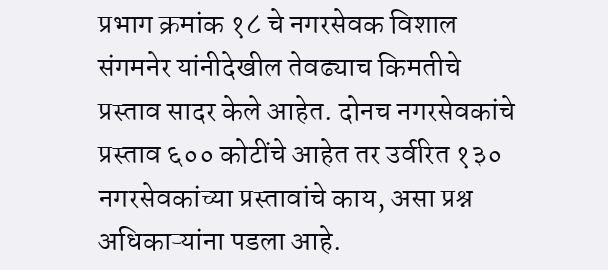प्रभाग क्रमांक १८ चे नगरसेवक विशाल संगमनेर यांनीदेखील तेवढ्याच किमतीचे प्रस्ताव सादर केले आहेत. दोनच नगरसेवकांचे प्रस्ताव ६०० कोटींचे आहेत तर उर्वरित १३० नगरसेवकांच्या प्रस्तावांचे काय, असा प्रश्न अधिकाऱ्यांना पडला आहे.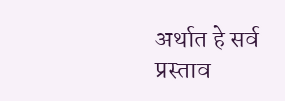अर्थात हे सर्व प्रस्ताव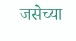जसेच्या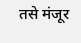तसे मंजूर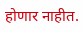होणार नाहीत.